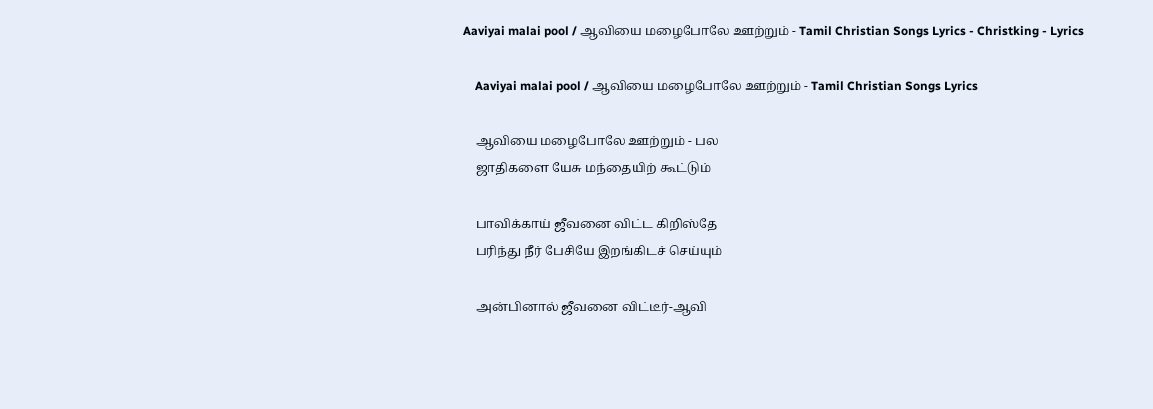Aaviyai malai pool / ஆவியை மழைபோலே ஊற்றும் - Tamil Christian Songs Lyrics - Christking - Lyrics

    Aaviyai malai pool / ஆவியை மழைபோலே ஊற்றும் - Tamil Christian Songs Lyrics

    ஆவியை மழைபோலே ஊற்றும் - பல
    ஜாதிகளை யேசு மந்தையிற் கூட்டும்

    பாவிக்காய் ஜீவனை விட்ட கிறிஸ்தே
    பரிந்து நீர் பேசியே இறங்கிடச் செய்யும்

    அன்பினால் ஜீவனை விட்டீர்-ஆவி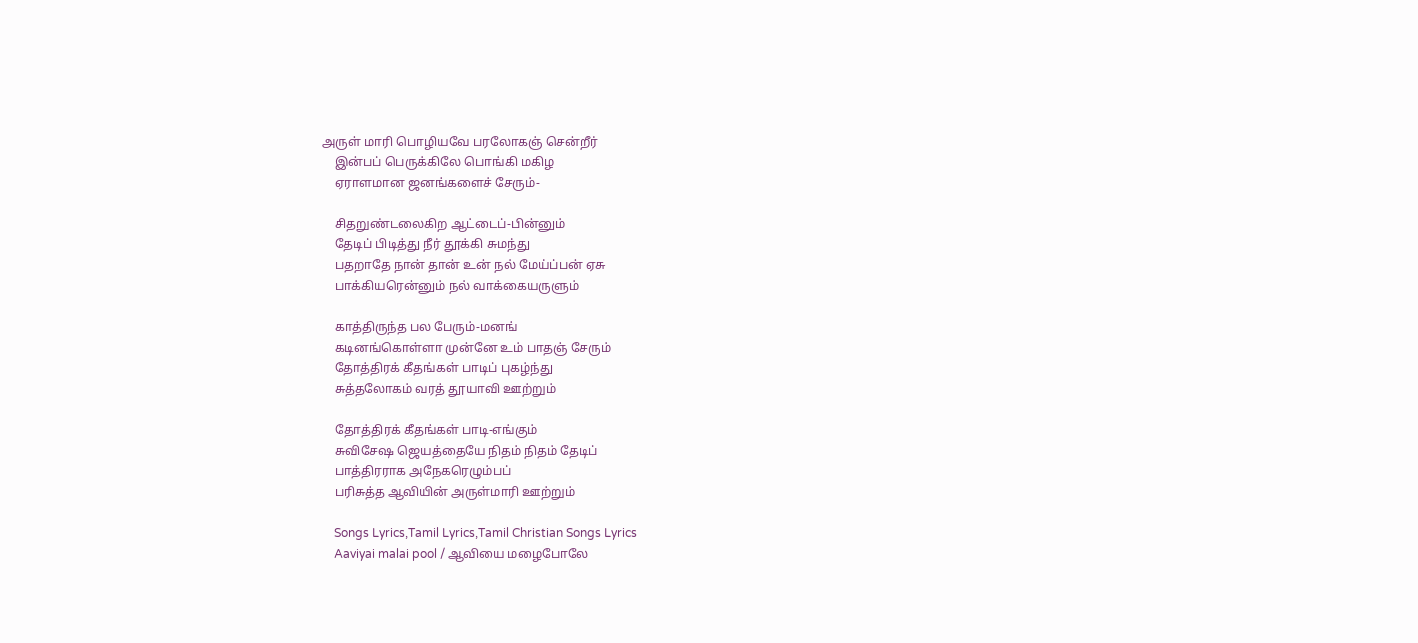அருள் மாரி பொழியவே பரலோகஞ் சென்றீர்
    இன்பப் பெருக்கிலே பொங்கி மகிழ
    ஏராளமான ஜனங்களைச் சேரும்-

    சிதறுண்டலைகிற ஆட்டைப்-பின்னும்
    தேடிப் பிடித்து நீர் தூக்கி சுமந்து
    பதறாதே நான் தான் உன் நல் மேய்ப்பன் ஏசு
    பாக்கியரென்னும் நல் வாக்கையருளும்

    காத்திருந்த பல பேரும்-மனங்
    கடினங்கொள்ளா முன்னே உம் பாதஞ் சேரும்
    தோத்திரக் கீதங்கள் பாடிப் புகழ்ந்து
    சுத்தலோகம் வரத் தூயாவி ஊற்றும்

    தோத்திரக் கீதங்கள் பாடி-எங்கும்
    சுவிசேஷ ஜெயத்தையே நிதம் நிதம் தேடிப்
    பாத்திரராக அநேகரெழும்பப்
    பரிசுத்த ஆவியின் அருள்மாரி ஊற்றும்

    Songs Lyrics,Tamil Lyrics,Tamil Christian Songs Lyrics
    Aaviyai malai pool / ஆவியை மழைபோலே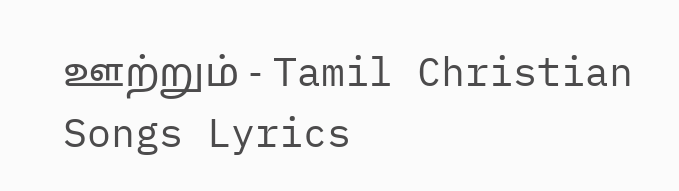ஊற்றும் - Tamil Christian Songs Lyrics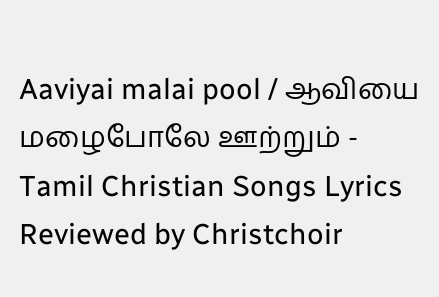Aaviyai malai pool / ஆவியை மழைபோலே ஊற்றும் - Tamil Christian Songs Lyrics Reviewed by Christchoir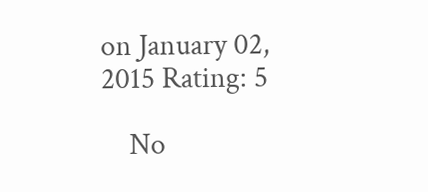on January 02, 2015 Rating: 5

    No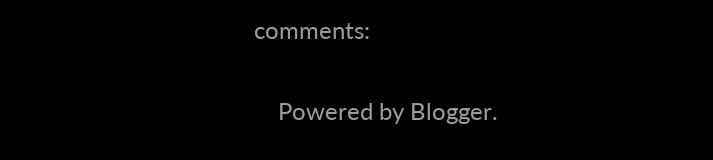comments:

    Powered by Blogger.